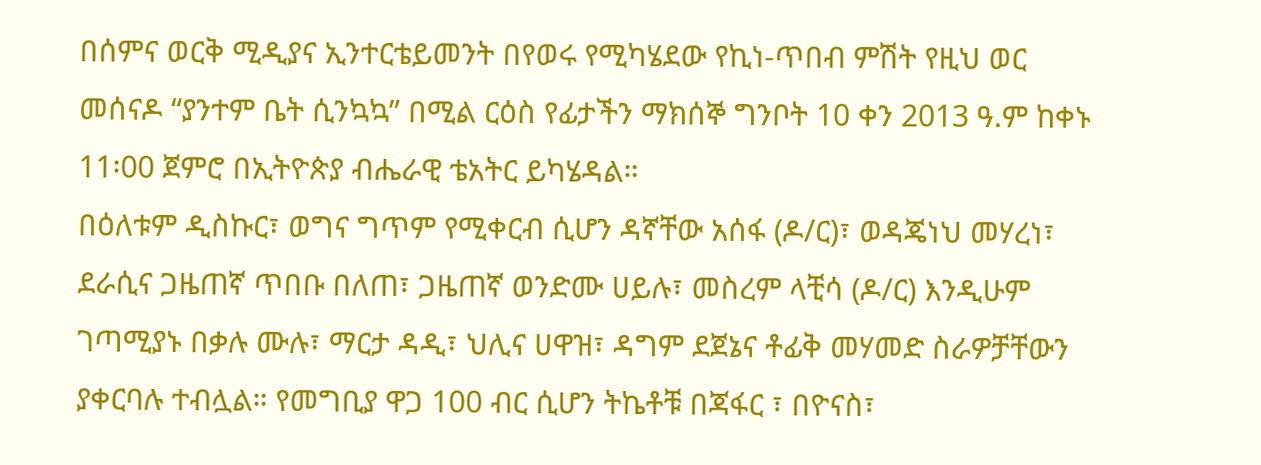በሰምና ወርቅ ሚዲያና ኢንተርቴይመንት በየወሩ የሚካሄደው የኪነ-ጥበብ ምሽት የዚህ ወር መሰናዶ “ያንተም ቤት ሲንኳኳ” በሚል ርዕስ የፊታችን ማክሰኞ ግንቦት 10 ቀን 2013 ዓ.ም ከቀኑ 11፡00 ጀምሮ በኢትዮጵያ ብሔራዊ ቴአትር ይካሄዳል።
በዕለቱም ዲስኩር፣ ወግና ግጥም የሚቀርብ ሲሆን ዳኛቸው አሰፋ (ዶ/ር)፣ ወዳጄነህ መሃረነ፣ ደራሲና ጋዜጠኛ ጥበቡ በለጠ፣ ጋዜጠኛ ወንድሙ ሀይሉ፣ መስረም ላቺሳ (ዶ/ር) እንዲሁም ገጣሚያኑ በቃሉ ሙሉ፣ ማርታ ዳዲ፣ ህሊና ሀዋዝ፣ ዳግም ደጀኔና ቶፊቅ መሃመድ ስራዎቻቸውን ያቀርባሉ ተብሏል። የመግቢያ ዋጋ 100 ብር ሲሆን ትኬቶቹ በጃፋር ፣ በዮናስ፣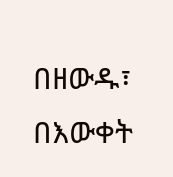በዘውዱ፣ በእውቀት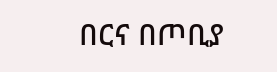በርና በጦቢያ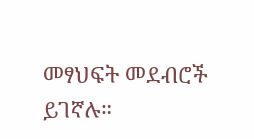መፃህፍት መደብሮች ይገኛሉ።